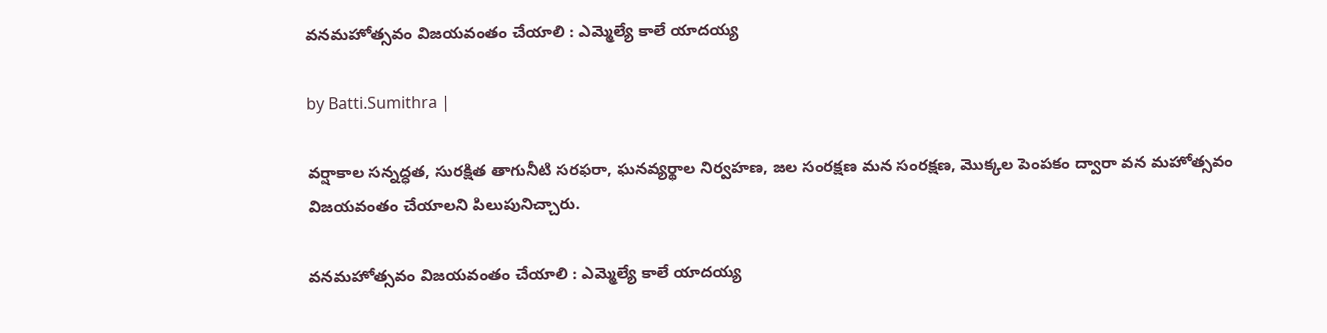వనమహోత్సవం విజయవంతం చేయాలి : ఎమ్మెల్యే కాలే యాదయ్య

by Batti.Sumithra |

వర్షాకాల సన్నద్ధత, సురక్షిత తాగునీటి సరఫరా, ఘనవ్యర్థాల నిర్వహణ, జల సంరక్షణ మన సంరక్షణ, మొక్కల పెంపకం ద్వారా వన మహోత్సవం విజయవంతం చేయాలని పిలుపునిచ్చారు.

వనమహోత్సవం విజయవంతం చేయాలి : ఎమ్మెల్యే కాలే యాదయ్య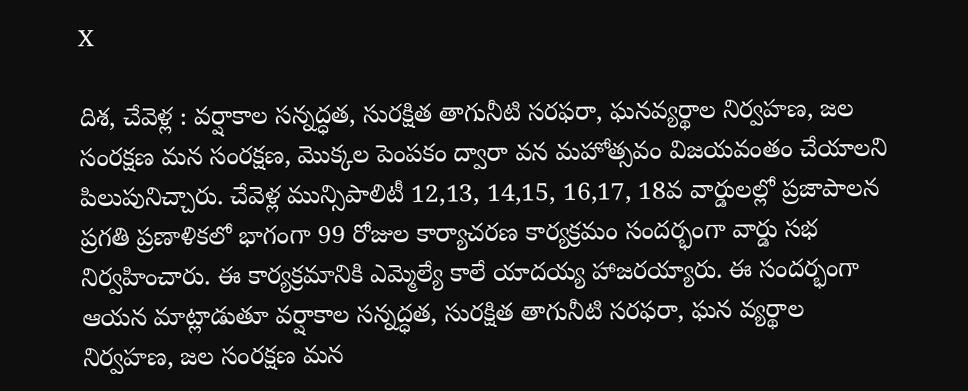X

దిశ, చేవెళ్ల : వర్షాకాల సన్నద్ధత, సురక్షిత తాగునీటి సరఫరా, ఘనవ్యర్థాల నిర్వహణ, జల సంరక్షణ మన సంరక్షణ, మొక్కల పెంపకం ద్వారా వన మహోత్సవం విజయవంతం చేయాలని పిలుపునిచ్చారు. చేవెళ్ల మున్సిపాలిటీ 12,13, 14,15, 16,17, 18వ వార్డులల్లో ప్రజాపాలన ప్రగతి ప్రణాళికలో భాగంగా 99 రోజుల కార్యాచరణ కార్యక్రమం సందర్భంగా వార్డు సభ నిర్వహించారు. ఈ కార్యక్రమానికి ఎమ్మెల్యే కాలే యాదయ్య హాజరయ్యారు. ఈ సందర్భంగా ఆయన మాట్లాడుతూ వర్షాకాల సన్నద్ధత, సురక్షిత తాగునీటి సరఫరా, ఘన వ్యర్థాల నిర్వహణ, జల సంరక్షణ మన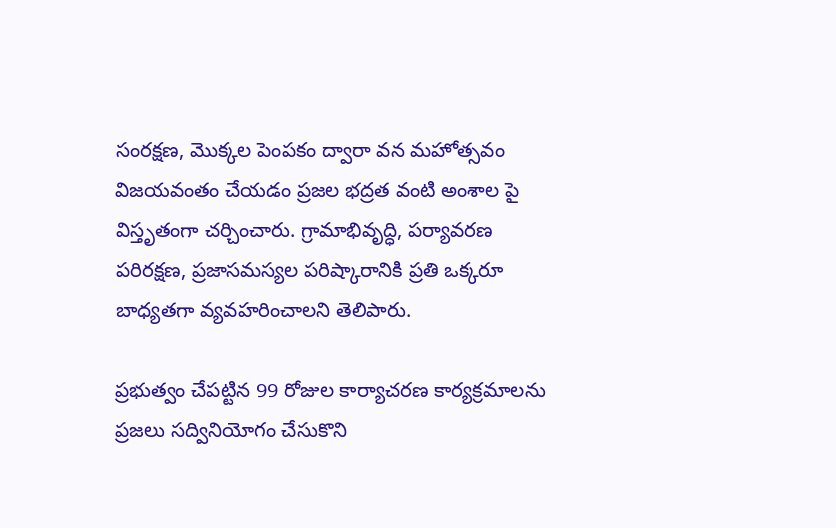సంరక్షణ, మొక్కల పెంపకం ద్వారా వన మహోత్సవం విజయవంతం చేయడం ప్రజల భద్రత వంటి అంశాల పై విస్తృతంగా చర్చించారు. గ్రామాభివృద్ధి, పర్యావరణ పరిరక్షణ, ప్రజాసమస్యల పరిష్కారానికి ప్రతి ఒక్కరూ బాధ్యతగా వ్యవహరించాలని తెలిపారు.

ప్రభుత్వం చేపట్టిన 99 రోజుల కార్యాచరణ కార్యక్రమాలను ప్రజలు సద్వినియోగం చేసుకొని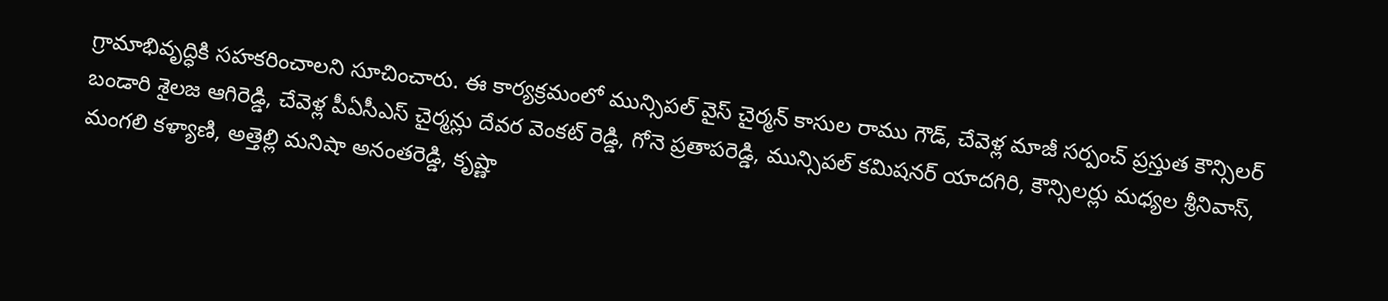గ్రామాభివృద్ధికి సహకరించాలని సూచించారు. ఈ కార్యక్రమంలో మున్సిపల్ వైస్ చైర్మన్ కాసుల రాము గౌడ్, చేవెళ్ల మాజీ సర్పంచ్ ప్రస్తుత కౌన్సిలర్ బండారి శైలజ ఆగిరెడ్డి, చేవెళ్ల పీఏసీఎస్ చైర్మన్లు దేవర వెంకట్ రెడ్డి, గోనె ప్రతాపరెడ్డి, మున్సిపల్ కమిషనర్ యాదగిరి, కౌన్సిలర్లు మధ్యల శ్రీనివాస్, మంగలి కళ్యాణి, అత్తెల్లి మనిషా అనంతరెడ్డి, కృష్ణా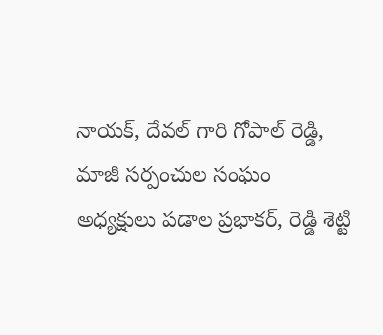నాయక్, దేవల్ గారి గోపాల్ రెడ్డి, మాజీ సర్పంచుల సంఘం అధ్యక్షులు పడాల ప్రభాకర్, రెడ్డి శెట్టి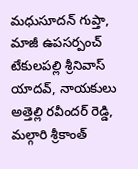మధుసూదన్ గుప్తా, మాజీ ఉపసర్పంచ్ టేకులపల్లి శ్రీనివాస్ యాదవ్, నాయకులు అత్తెల్లి రవీందర్ రెడ్డి, మల్గారి శ్రీకాంత్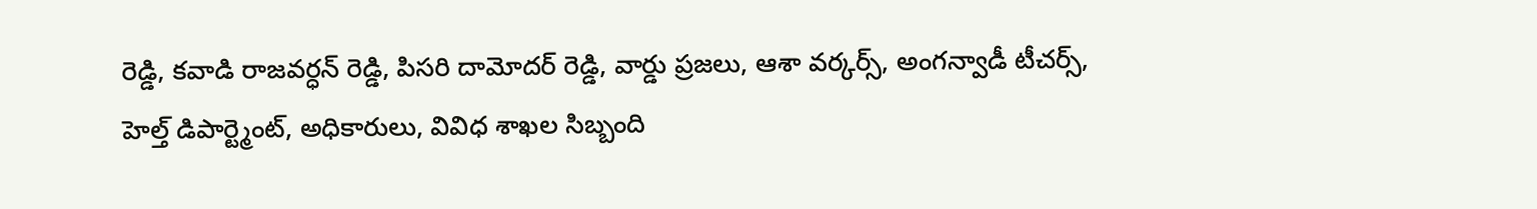రెడ్డి, కవాడి రాజవర్ధన్ రెడ్డి, పిసరి దామోదర్ రెడ్డి, వార్డు ప్రజలు, ఆశా వర్కర్స్, అంగన్వాడీ టీచర్స్, హెల్త్ డిపార్ట్మెంట్, అధికారులు, వివిధ శాఖల సిబ్బంది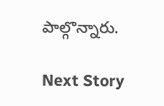పాల్గొన్నారు.

Next Story